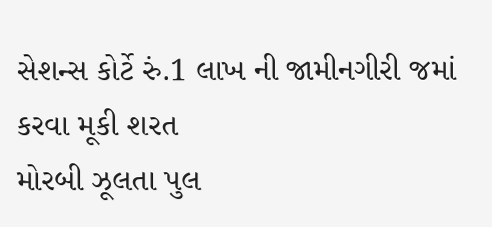સેશન્સ કોર્ટે રું.1 લાખ ની જામીનગીરી જમાં કરવા મૂકી શરત
મોરબી ઝૂલતા પુલ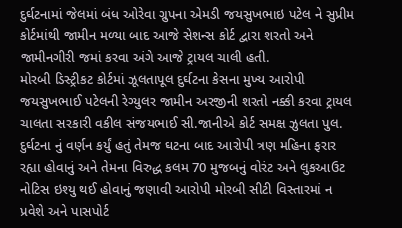દુર્ઘટનામાં જેલમાં બંધ ઓરેવા ગ્રુપના એમડી જયસુખભાઇ પટેલ ને સુપ્રીમ કોર્ટમાંથી જામીન મળ્યા બાદ આજે સેશન્સ કોર્ટ દ્વારા શરતો અને જામીનગીરી જમાં કરવા અંગે આજે ટ્રાયલ ચાલી હતી.
મોરબી ડિસ્ટ્રીકટ કોર્ટમાં ઝૂલતાપૂલ દુર્ઘટના કેસના મુખ્ય આરોપી જયસુખભાઈ પટેલની રેગ્યુલર જામીન અરજીની શરતો નક્કી કરવા ટ્રાયલ ચાલતા સરકારી વકીલ સંજયભાઈ સી.જાનીએ કોર્ટ સમક્ષ ઝુલતા પુલ. દુર્ઘટના નું વર્ણન કર્યું હતું તેમજ ઘટના બાદ આરોપી ત્રણ મહિના ફરાર રહ્યા હોવાનું અને તેમના વિરુદ્ધ કલમ 70 મુજબનું વોરંટ અને લુકઆઉટ નોટિસ ઇશ્યુ થઈ હોવાનું જણાવી આરોપી મોરબી સીટી વિસ્તારમાં ન પ્રવેશે અને પાસપોર્ટ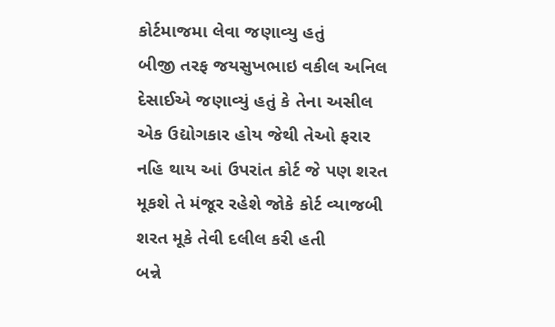કોર્ટમાજમા લેવા જણાવ્યુ હતું
બીજી તરફ જયસુખભાઇ વકીલ અનિલ દેસાઈએ જણાવ્યું હતું કે તેના અસીલ એક ઉદ્યોગકાર હોય જેથી તેઓ ફરાર નહિ થાય આં ઉપરાંત કોર્ટ જે પણ શરત મૂકશે તે મંજૂર રહેશે જોકે કોર્ટ વ્યાજબી શરત મૂકે તેવી દલીલ કરી હતી
બન્ને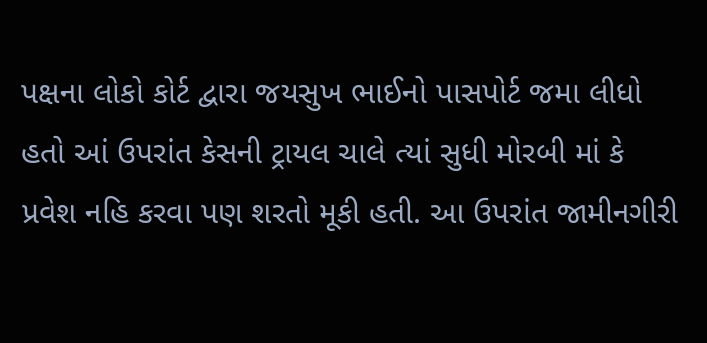પક્ષના લોકો કોર્ટ દ્વારા જયસુખ ભાઈનો પાસપોર્ટ જમા લીધો હતો આં ઉપરાંત કેસની ટ્રાયલ ચાલે ત્યાં સુધી મોરબી માં કે પ્રવેશ નહિ કરવા પણ શરતો મૂકી હતી. આ ઉપરાંત જામીનગીરી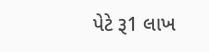પેટે રૂ1 લાખ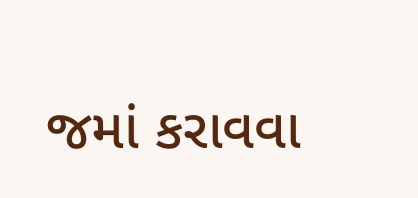જમાં કરાવવા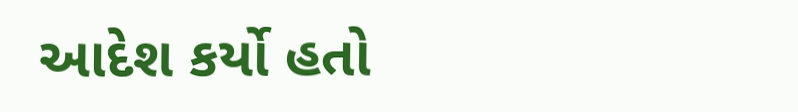આદેશ કર્યો હતો